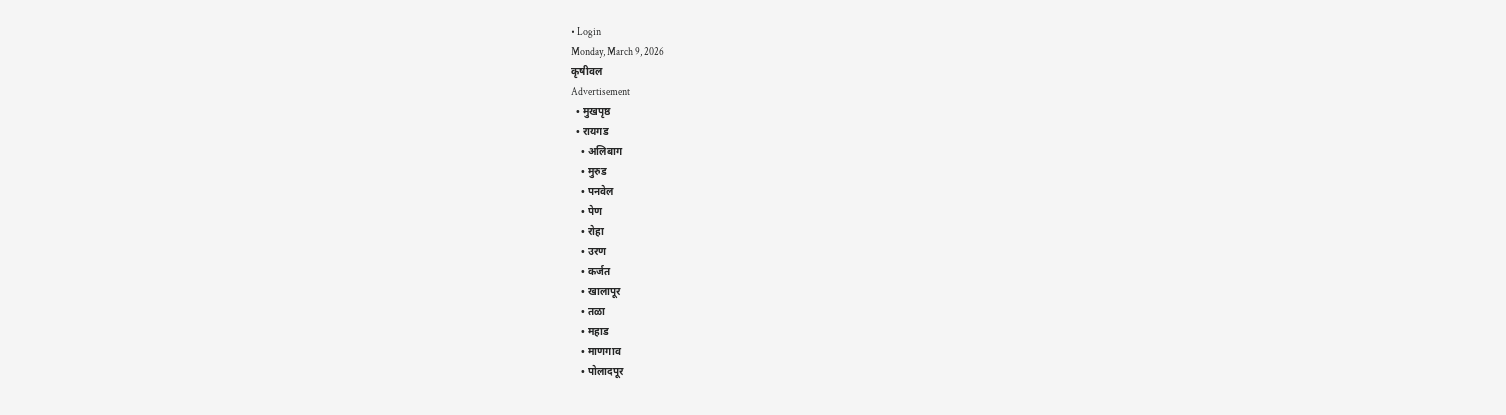• Login
Monday, March 9, 2026
कृषीवल
Advertisement
  • मुखपृष्ठ
  • रायगड
    • अलिबाग
    • मुरुड
    • पनवेल
    • पेण
    • रोहा
    • उरण
    • कर्जत
    • खालापूर
    • तळा
    • महाड
    • माणगाव
    • पोलादपूर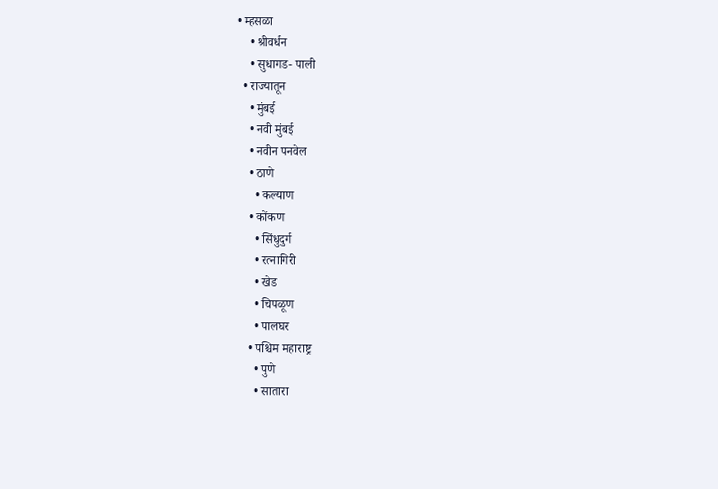• म्हसळा
    • श्रीवर्धन
    • सुधागड- पाली
  • राज्यातून
    • मुंबई
    • नवी मुंबई
    • नवीन पनवेल
    • ठाणे
      • कल्याण
    • कोंकण
      • सिंधुदुर्ग
      • रत्नागिरी
      • खेड
      • चिपळूण
      • पालघर
    • पश्चिम महाराष्ट्र
      • पुणे
      • सातारा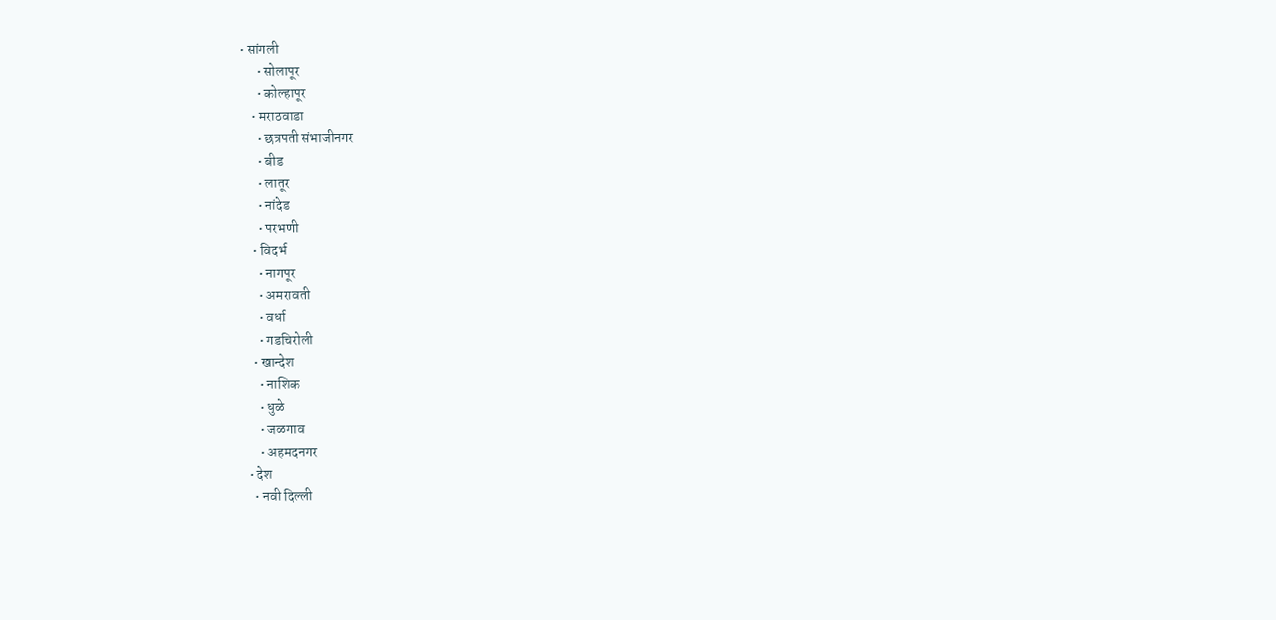• सांगली
      • सोलापूर
      • कोल्हापूर
    • मराठवाडा
      • छत्रपती संभाजीनगर
      • बीड
      • लातूर
      • नांदेड
      • परभणी
    • विदर्भ
      • नागपूर
      • अमरावती
      • वर्धा
      • गडचिरोली
    • खान्देश
      • नाशिक
      • धुळे
      • जळगाव
      • अहमदनगर
  • देश
    • नवी दिल्ली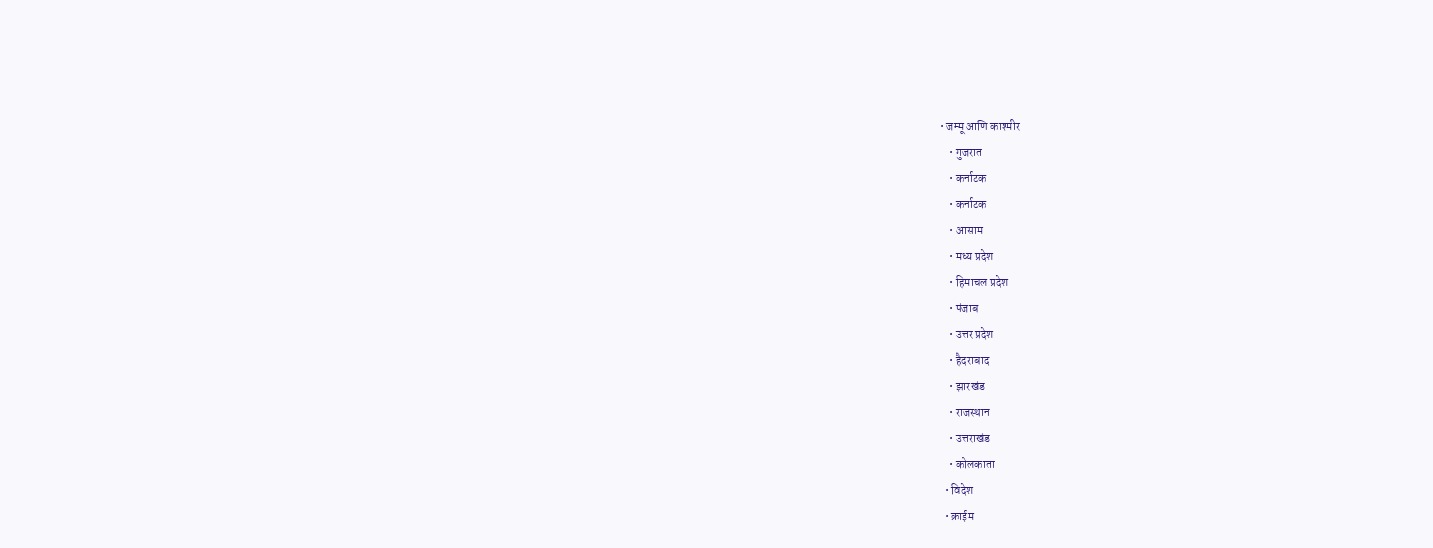• जम्मू आणि काश्मीर
    • गुजरात
    • कर्नाटक
    • कर्नाटक
    • आसाम
    • मध्य प्रदेश
    • हिमाचल प्रदेश
    • पंजाब
    • उत्तर प्रदेश
    • हैदराबाद
    • झारखंड
    • राजस्थान
    • उत्तराखंड
    • कोलकाता
  • विदेश
  • क्राईम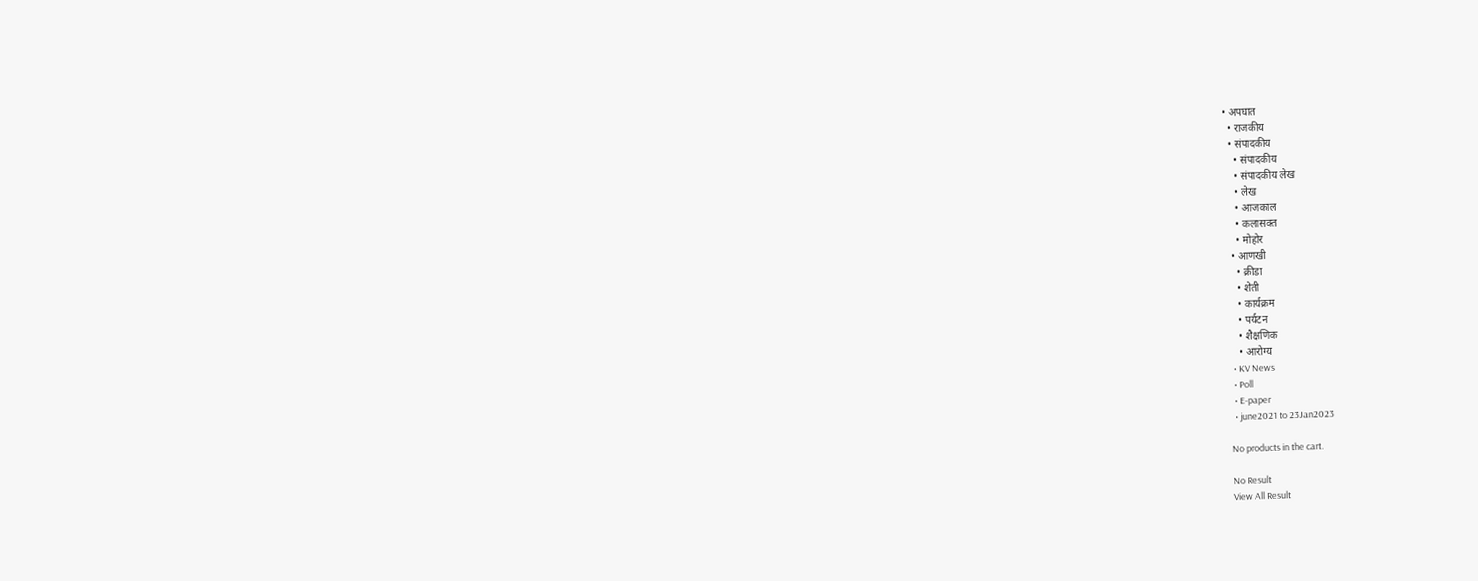• अपघात
  • राजकीय
  • संपादकीय
    • संपादकीय
    • संपादकीय लेख
    • लेख
    • आजकाल
    • कलासक्त
    • मोहोर
  • आणखी
    • क्रीडा
    • शेती
    • कार्यक्रम
    • पर्यटन
    • शैक्षणिक
    • आरोग्य
  • KV News
  • Poll
  • E-paper
  • june2021 to 23Jan2023

No products in the cart.

No Result
View All Result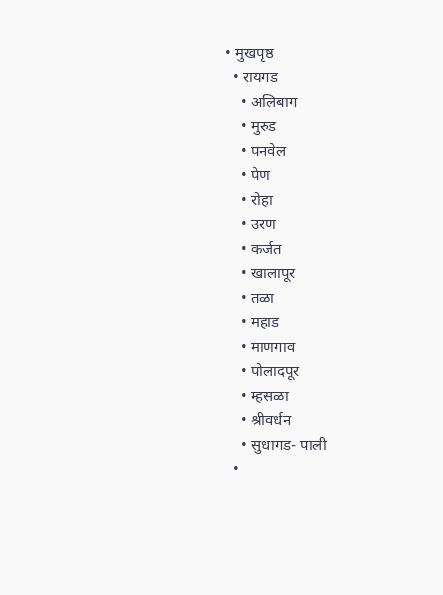• मुखपृष्ठ
  • रायगड
    • अलिबाग
    • मुरुड
    • पनवेल
    • पेण
    • रोहा
    • उरण
    • कर्जत
    • खालापूर
    • तळा
    • महाड
    • माणगाव
    • पोलादपूर
    • म्हसळा
    • श्रीवर्धन
    • सुधागड- पाली
  •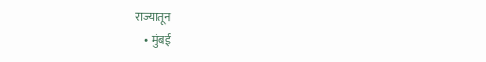राज्यातून
    • मुंबई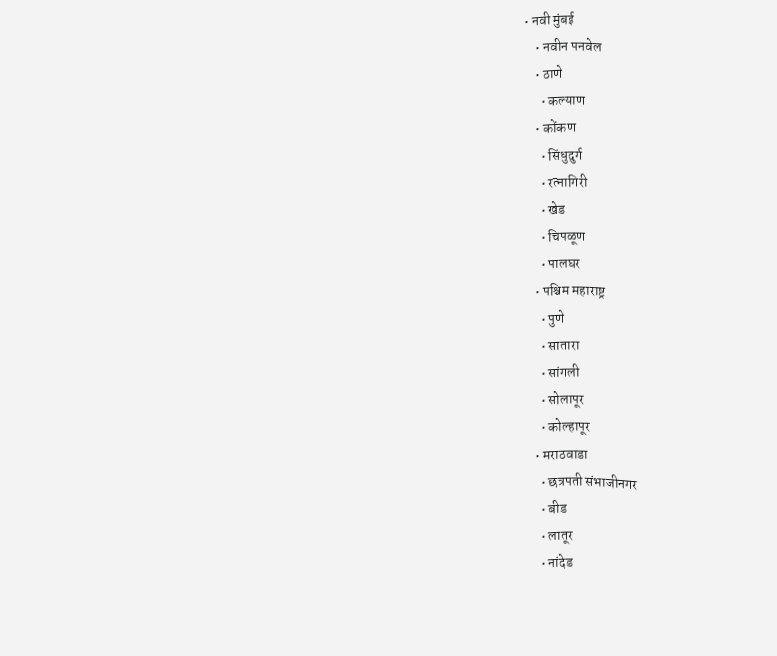• नवी मुंबई
    • नवीन पनवेल
    • ठाणे
      • कल्याण
    • कोंकण
      • सिंधुदुर्ग
      • रत्नागिरी
      • खेड
      • चिपळूण
      • पालघर
    • पश्चिम महाराष्ट्र
      • पुणे
      • सातारा
      • सांगली
      • सोलापूर
      • कोल्हापूर
    • मराठवाडा
      • छत्रपती संभाजीनगर
      • बीड
      • लातूर
      • नांदेड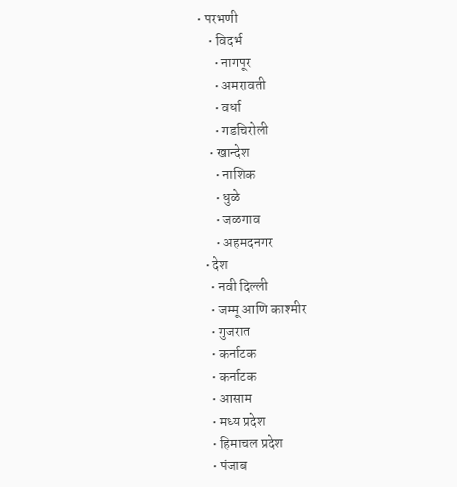• परभणी
    • विदर्भ
      • नागपूर
      • अमरावती
      • वर्धा
      • गडचिरोली
    • खान्देश
      • नाशिक
      • धुळे
      • जळगाव
      • अहमदनगर
  • देश
    • नवी दिल्ली
    • जम्मू आणि काश्मीर
    • गुजरात
    • कर्नाटक
    • कर्नाटक
    • आसाम
    • मध्य प्रदेश
    • हिमाचल प्रदेश
    • पंजाब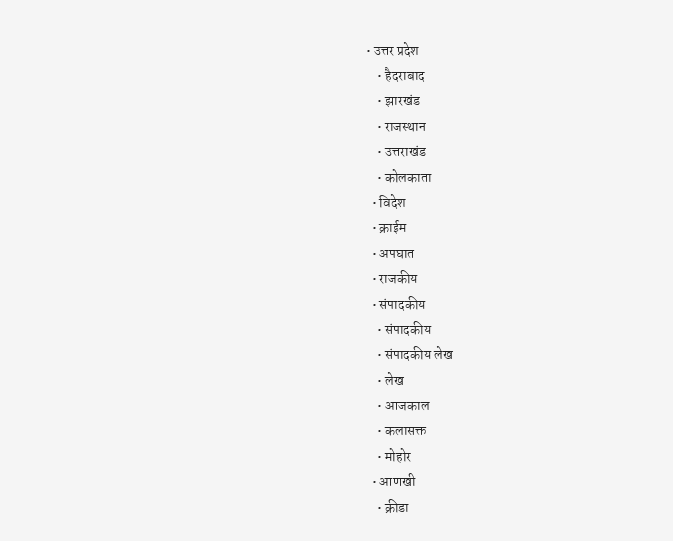• उत्तर प्रदेश
    • हैदराबाद
    • झारखंड
    • राजस्थान
    • उत्तराखंड
    • कोलकाता
  • विदेश
  • क्राईम
  • अपघात
  • राजकीय
  • संपादकीय
    • संपादकीय
    • संपादकीय लेख
    • लेख
    • आजकाल
    • कलासक्त
    • मोहोर
  • आणखी
    • क्रीडा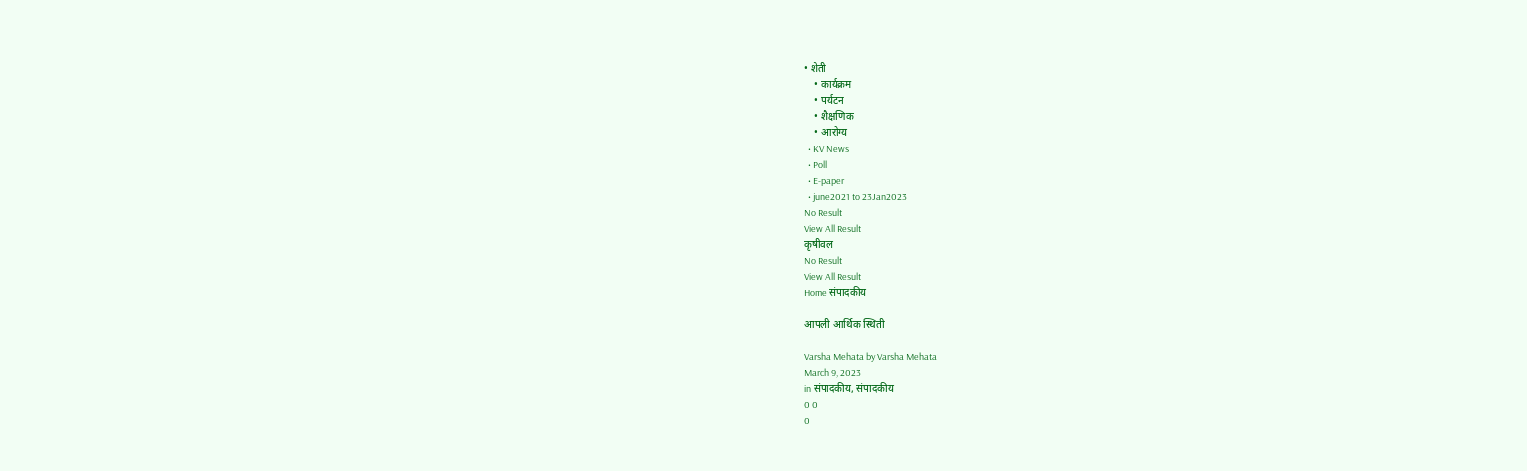• शेती
    • कार्यक्रम
    • पर्यटन
    • शैक्षणिक
    • आरोग्य
  • KV News
  • Poll
  • E-paper
  • june2021 to 23Jan2023
No Result
View All Result
कृषीवल
No Result
View All Result
Home संपादकीय

आपली आर्थिक स्थिती

Varsha Mehata by Varsha Mehata
March 9, 2023
in संपादकीय, संपादकीय
0 0
0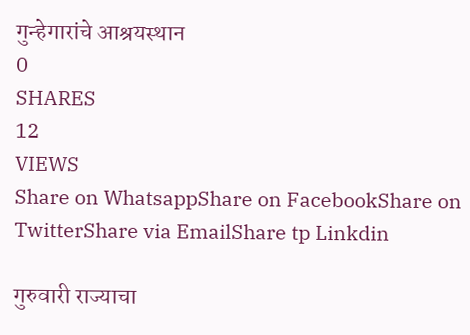गुन्हेगारांचे आश्रयस्थान
0
SHARES
12
VIEWS
Share on WhatsappShare on FacebookShare on TwitterShare via EmailShare tp Linkdin

गुरुवारी राज्याचा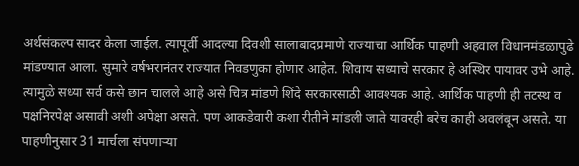अर्थसंकल्प सादर केला जाईल. त्यापूर्वी आदल्या दिवशी सालाबादप्रमाणे राज्याचा आर्थिक पाहणी अहवाल विधानमंडळापुढे मांडण्यात आला. सुमारे वर्षभरानंतर राज्यात निवडणुका होणार आहेत. शिवाय सध्याचे सरकार हे अस्थिर पायावर उभे आहे. त्यामुळे सध्या सर्व कसे छान चालले आहे असे चित्र मांडणे शिंदे सरकारसाठी आवश्यक आहे. आर्थिक पाहणी ही तटस्थ व पक्षनिरपेक्ष असावी अशी अपेक्षा असते. पण आकडेवारी कशा रीतीने मांडली जाते यावरही बरेच काही अवलंबून असते. या पाहणीनुसार 31 मार्चला संपणार्‍या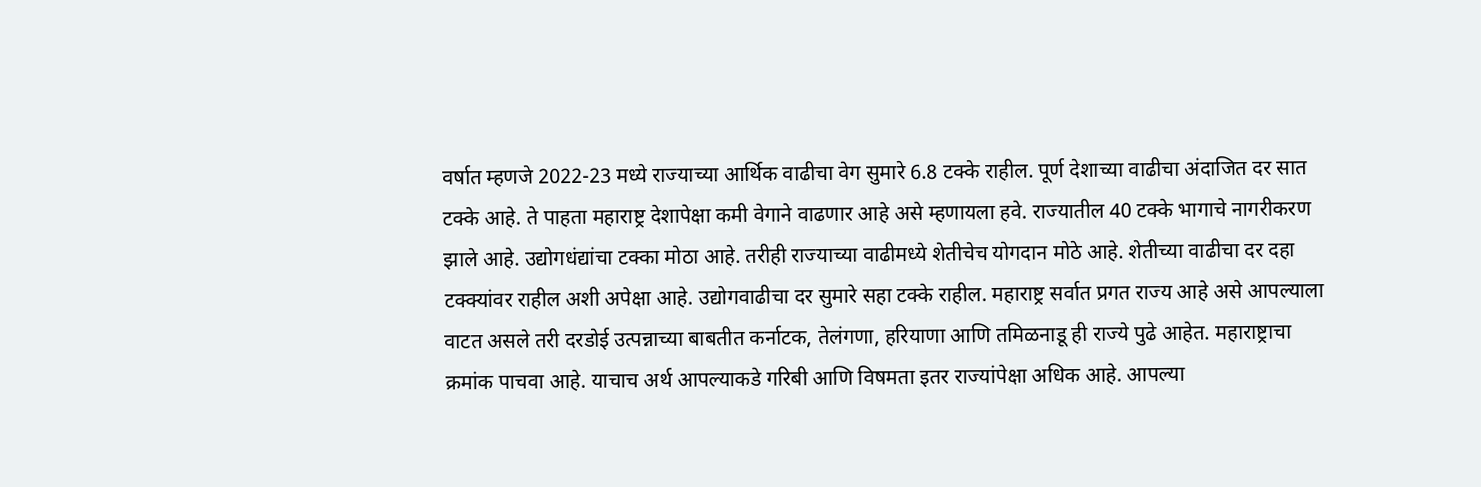वर्षात म्हणजे 2022-23 मध्ये राज्याच्या आर्थिक वाढीचा वेग सुमारे 6.8 टक्के राहील. पूर्ण देशाच्या वाढीचा अंदाजित दर सात टक्के आहे. ते पाहता महाराष्ट्र देशापेक्षा कमी वेगाने वाढणार आहे असे म्हणायला हवे. राज्यातील 40 टक्के भागाचे नागरीकरण झाले आहे. उद्योगधंद्यांचा टक्का मोठा आहे. तरीही राज्याच्या वाढीमध्ये शेतीचेच योगदान मोठे आहे. शेतीच्या वाढीचा दर दहा टक्क्यांवर राहील अशी अपेक्षा आहे. उद्योगवाढीचा दर सुमारे सहा टक्के राहील. महाराष्ट्र सर्वात प्रगत राज्य आहे असे आपल्याला वाटत असले तरी दरडोई उत्पन्नाच्या बाबतीत कर्नाटक, तेलंगणा, हरियाणा आणि तमिळनाडू ही राज्ये पुढे आहेत. महाराष्ट्राचा क्रमांक पाचवा आहे. याचाच अर्थ आपल्याकडे गरिबी आणि विषमता इतर राज्यांपेक्षा अधिक आहे. आपल्या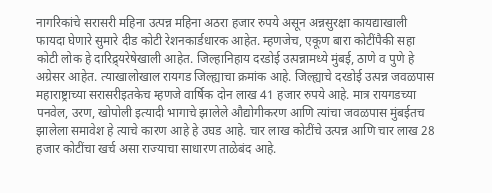नागरिकांचे सरासरी महिना उत्पन्न महिना अठरा हजार रुपये असून अन्नसुरक्षा कायद्याखाली फायदा घेणारे सुमारे दीड कोटी रेशनकार्डधारक आहेत. म्हणजेच, एकूण बारा कोटींपैकी सहा कोटी लोक हे दारिद्र्यरेषेखाली आहेत. जिल्हानिहाय दरडोई उत्पन्नामध्ये मुंबई, ठाणे व पुणे हे अग्रेसर आहेत. त्याखालोखाल रायगड जिल्ह्याचा क्रमांक आहे. जिल्ह्याचे दरडोई उत्पन्न जवळपास महाराष्ट्राच्या सरासरीइतकेच म्हणजे वार्षिक दोन लाख 41 हजार रुपये आहे. मात्र रायगडच्या पनवेल, उरण, खोपोली इत्यादी भागाचे झालेले औद्योगीकरण आणि त्यांचा जवळपास मुंबईतच झालेला समावेश हे त्याचे कारण आहे हे उघड आहे. चार लाख कोटींचे उत्पन्न आणि चार लाख 28 हजार कोटींचा खर्च असा राज्याचा साधारण ताळेबंद आहे.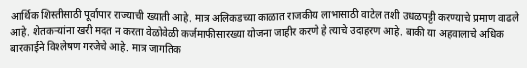आर्थिक शिस्तीसाठी पूर्वापार राज्याची ख्याती आहे. मात्र अलिकडच्या काळात राजकीय लाभासाठी वाटेल तशी उधळपट्टी करण्याचे प्रमाण वाढले आहे. शेतकर्‍यांना खरी मदत न करता वेळोवेळी कर्जमाफीसारख्या योजना जाहीर करणे हे त्याचे उदाहरण आहे. बाकी या अहवालाचे अधिक बारकाईने विश्‍लेषण गरजेचे आहे. मात्र जागतिक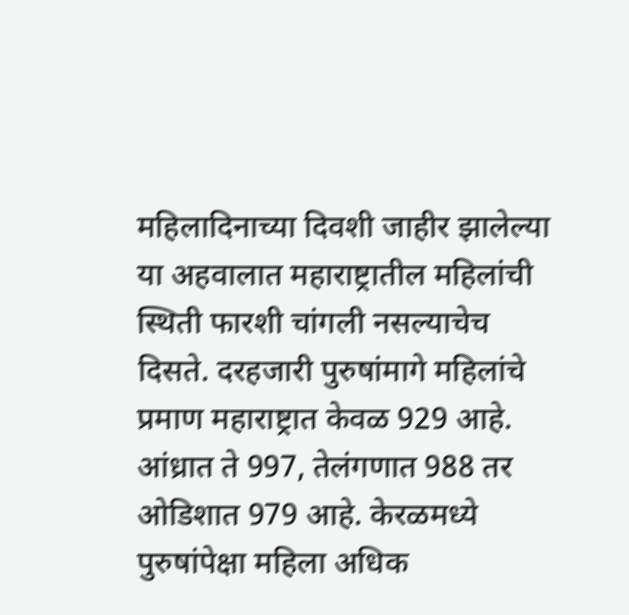महिलादिनाच्या दिवशी जाहीर झालेल्या या अहवालात महाराष्ट्रातील महिलांची स्थिती फारशी चांगली नसल्याचेच दिसते. दरहजारी पुरुषांमागे महिलांचे प्रमाण महाराष्ट्रात केवळ 929 आहे. आंध्रात ते 997, तेलंगणात 988 तर ओडिशात 979 आहे. केरळमध्ये पुरुषांपेक्षा महिला अधिक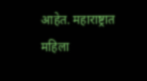आहेत. महाराष्ट्रात महिला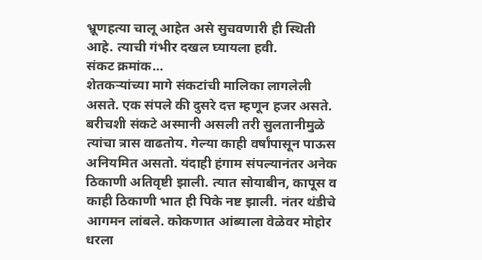भ्रूणहत्या चालू आहेत असे सुचवणारी ही स्थिती आहे. त्याची गंभीर दखल घ्यायला हवी.
संकट क्रमांक…
शेतकर्‍यांच्या मागे संकटांची मालिका लागलेली असते. एक संपले की दुसरे दत्त म्हणून हजर असते. बरीचशी संकटे अस्मानी असली तरी सुलतानीमुळे त्यांचा त्रास वाढतोय. गेल्या काही वर्षांपासून पाऊस अनियमित असतो. यंदाही हंगाम संपल्यानंतर अनेक ठिकाणी अतिवृष्टी झाली. त्यात सोयाबीन, कापूस व काही ठिकाणी भात ही पिके नष्ट झाली. नंतर थंडीचे आगमन लांबले. कोकणात आंब्याला वेळेवर मोहोर धरला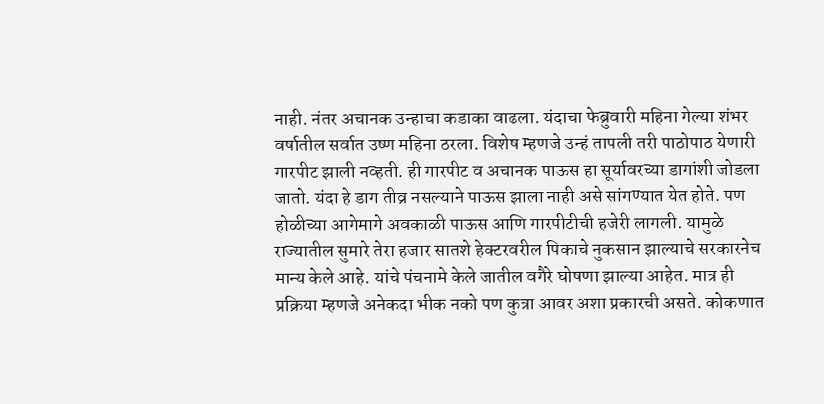नाही. नंतर अचानक उन्हाचा कडाका वाढला. यंदाचा फेब्रुवारी महिना गेल्या शंभर वर्षातील सर्वात उष्ण महिना ठरला. विशेष म्हणजे उन्हं तापली तरी पाठोपाठ येणारी गारपीट झाली नव्हती. ही गारपीट व अचानक पाऊस हा सूर्यावरच्या डागांशी जोडला जातो. यंदा हे डाग तीव्र नसल्याने पाऊस झाला नाही असे सांगण्यात येत होते. पण होळीच्या आगेमागे अवकाळी पाऊस आणि गारपीटीची हजेरी लागली. यामुळे राज्यातील सुमारे तेरा हजार सातशे हेक्टरवरील पिकाचे नुकसान झाल्याचे सरकारनेच मान्य केले आहे. यांचे पंचनामे केले जातील वगैरे घोषणा झाल्या आहेत. मात्र ही प्रक्रिया म्हणजे अनेकदा भीक नको पण कुत्रा आवर अशा प्रकारची असते. कोकणात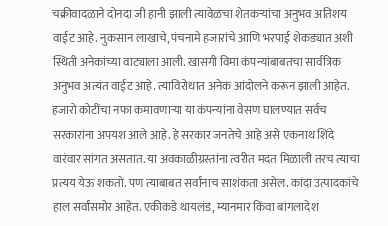चक्रीवादळाने दोनदा जी हानी झाली त्यावेळचा शेतकर्‍यांचा अनुभव अतिशय वाईट आहे. नुकसान लाखाचे, पंचनामे हजारांचे आणि भरपाई शेकड्यात अशी स्थिती अनेकांच्या वाट्याला आली. खासगी विमा कंपन्यांबाबतचा सार्वत्रिक अनुभव अत्यंत वाईट आहे. त्याविरोधात अनेक आंदोलने करून झाली आहेत. हजारो कोटींचा नफा कमावणार्‍या या कंपन्यांना वेसण घालण्यात सर्वच सरकारांना अपयश आले आहे. हे सरकार जनतेचे आहे असे एकनाथ शिंदे वारंवार सांगत असतात. या अवकाळीग्रस्तांना त्वरीत मदत मिळाली तरच त्याचा प्रत्यय येऊ शकतो. पण त्याबाबत सर्वांनाच साशंकता असेल. कांदा उत्पादकांचे हाल सर्वांसमोर आहेत. एकीकडे थायलंड, म्यानमार किंवा बांगलादेश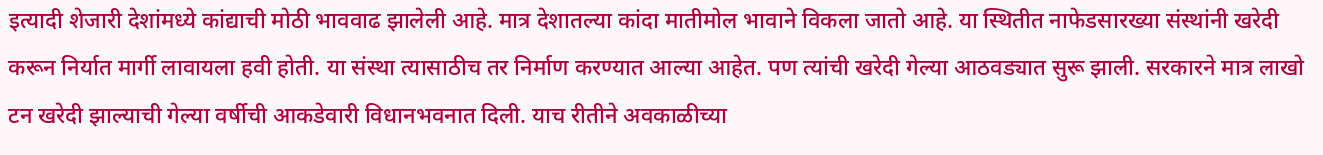इत्यादी शेजारी देशांमध्ये कांद्याची मोठी भाववाढ झालेली आहे. मात्र देशातल्या कांदा मातीमोल भावाने विकला जातो आहे. या स्थितीत नाफेडसारख्या संस्थांनी खरेदी करून निर्यात मार्गी लावायला हवी होती. या संस्था त्यासाठीच तर निर्माण करण्यात आल्या आहेत. पण त्यांची खरेदी गेल्या आठवड्यात सुरू झाली. सरकारने मात्र लाखो टन खरेदी झाल्याची गेल्या वर्षीची आकडेवारी विधानभवनात दिली. याच रीतीने अवकाळीच्या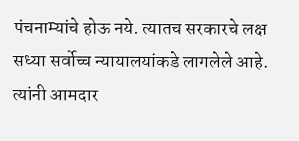पंचनाम्यांचे होऊ नये. त्यातच सरकारचे लक्ष सध्या सर्वोच्च न्यायालयांकडे लागलेले आहे. त्यांनी आमदार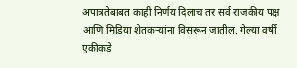अपात्रतेबाबत काही निर्णय दिलाच तर सर्व राजकीय पक्ष आणि मिडिया शेतकर्‍यांना विसरून जातील. गेल्या वर्षी एकीकडे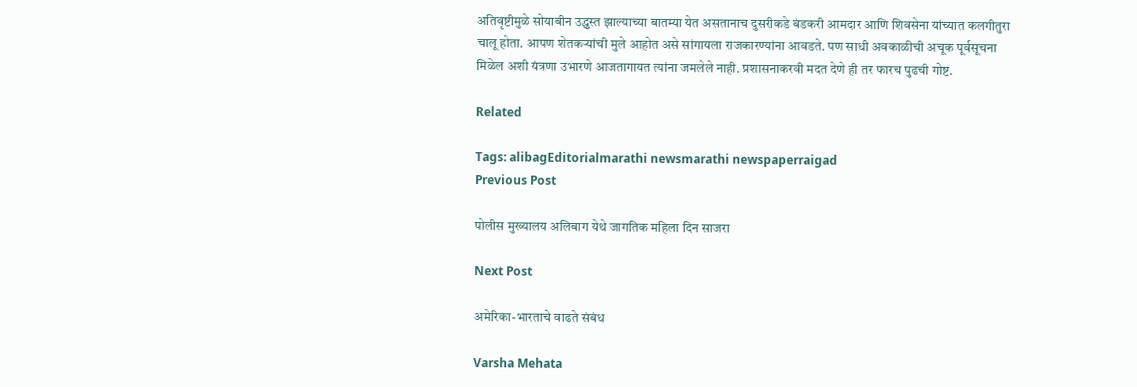अतिवृष्टीमुळे सोयाबीन उद्ध्वस्त झाल्याच्या बातम्या येत असतानाच दुसरीकडे बंडकरी आमदार आणि शिवसेना यांच्यात कलगीतुरा चालू होता. आपण शेतकर्‍यांची मुले आहोत असे सांगायला राजकारण्यांना आवडते. पण साधी अवकाळीची अचूक पूर्वसूचना मिळेल अशी यंत्रणा उभारणे आजतागायत त्यांना जमलेले नाही. प्रशासनाकरवी मदत देणे ही तर फारच पुढची गोष्ट.

Related

Tags: alibagEditorialmarathi newsmarathi newspaperraigad
Previous Post

पोलीस मुख्यालय अलिबाग येथे जागतिक महिला दिन साजरा

Next Post

अमेरिका-भारताचे वाढते संबंध

Varsha Mehata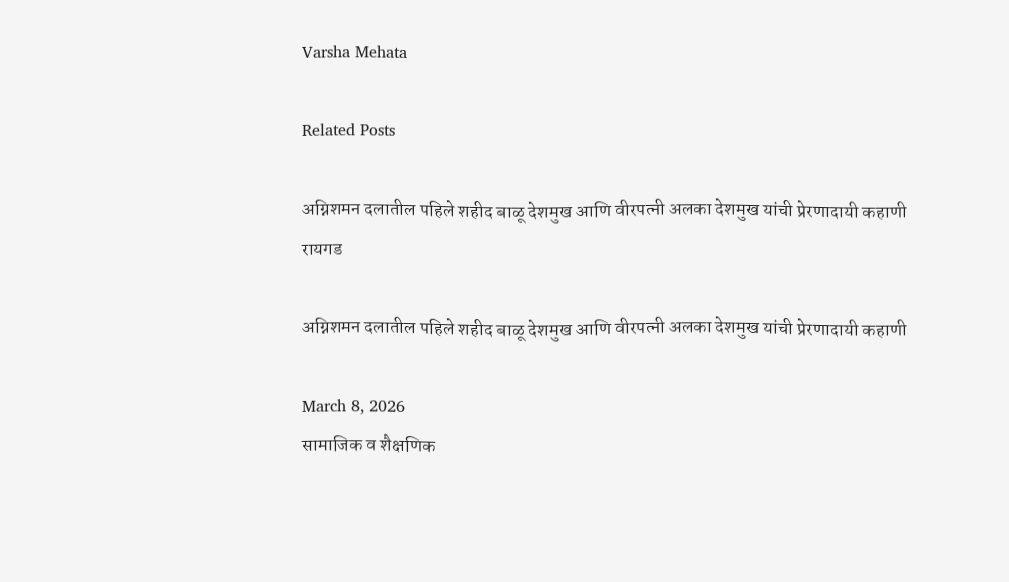Varsha Mehata

Related Posts

अग्निशमन दलातील पहिले शहीद बाळू देशमुख आणि वीरपत्नी अलका देशमुख यांची प्रेरणादायी कहाणी
रायगड

अग्निशमन दलातील पहिले शहीद बाळू देशमुख आणि वीरपत्नी अलका देशमुख यांची प्रेरणादायी कहाणी

March 8, 2026
सामाजिक व शैक्षणिक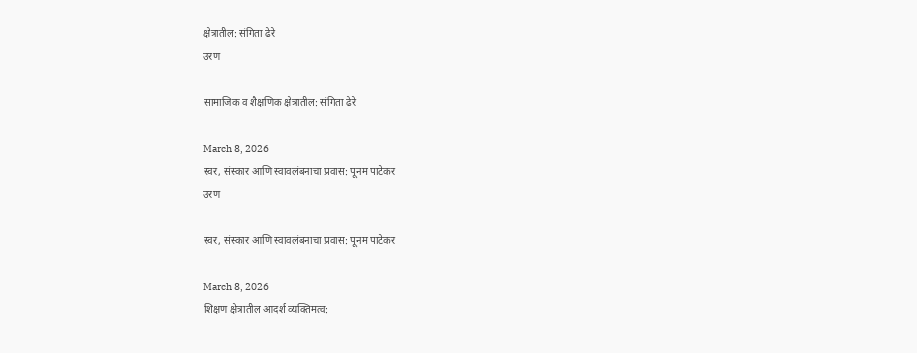क्षेत्रातील: संगिता ढेरे
उरण

सामाजिक व शैक्षणिक क्षेत्रातील: संगिता ढेरे

March 8, 2026
स्वर, संस्कार आणि स्वावलंबनाचा प्रवास: पूनम पाटेकर
उरण

स्वर, संस्कार आणि स्वावलंबनाचा प्रवास: पूनम पाटेकर

March 8, 2026
शिक्षण क्षेत्रातील आदर्श व्यक्तिमत्व: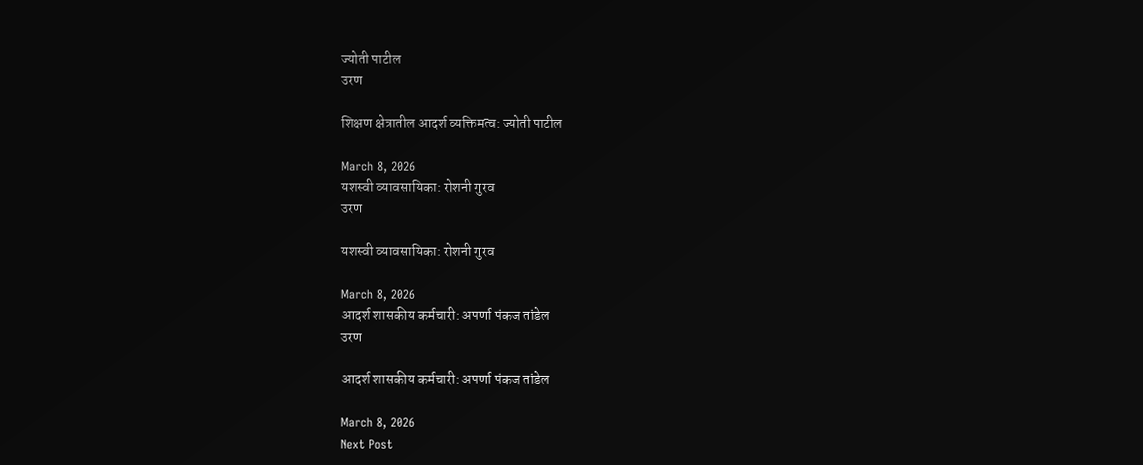ज्योती पाटील
उरण

शिक्षण क्षेत्रातील आदर्श व्यक्तिमत्व: ज्योती पाटील

March 8, 2026
यशस्वी व्यावसायिका: रोशनी गुरव
उरण

यशस्वी व्यावसायिका: रोशनी गुरव

March 8, 2026
आदर्श शासकीय कर्मचारी: अपर्णा पंकज तांडेल
उरण

आदर्श शासकीय कर्मचारी: अपर्णा पंकज तांडेल

March 8, 2026
Next Post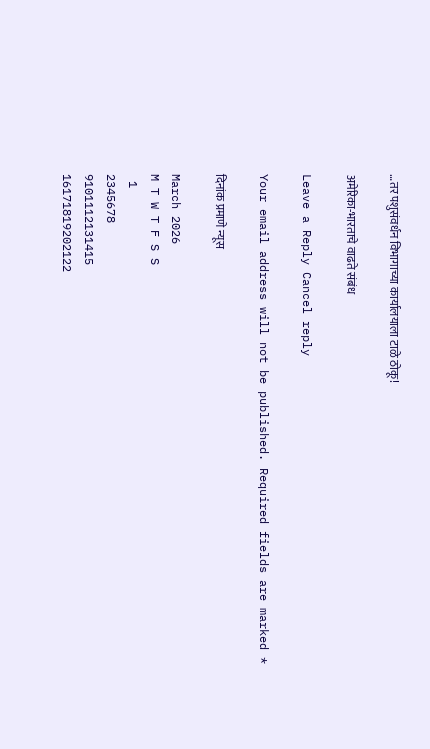…तर पशुसंवर्धन विभागाच्या कार्यालयाला टाळे ठोकू!

अमेरिका-भारताचे वाढते संबंध

Leave a Reply Cancel reply

Your email address will not be published. Required fields are marked *

दिनांक प्रमाणे न्यूस

March 2026
M T W T F S S
 1
2345678
9101112131415
16171819202122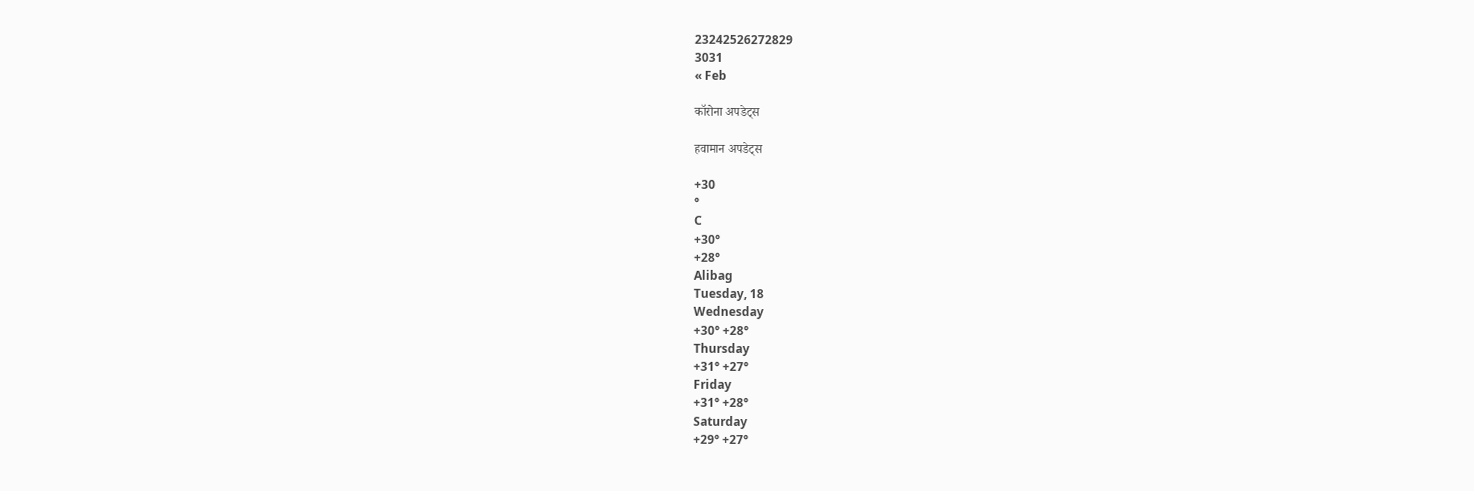23242526272829
3031
« Feb

कॉरोना अपडेट्स

हवामान अपडेट्स

+30
°
C
+30°
+28°
Alibag
Tuesday, 18
Wednesday
+30° +28°
Thursday
+31° +27°
Friday
+31° +28°
Saturday
+29° +27°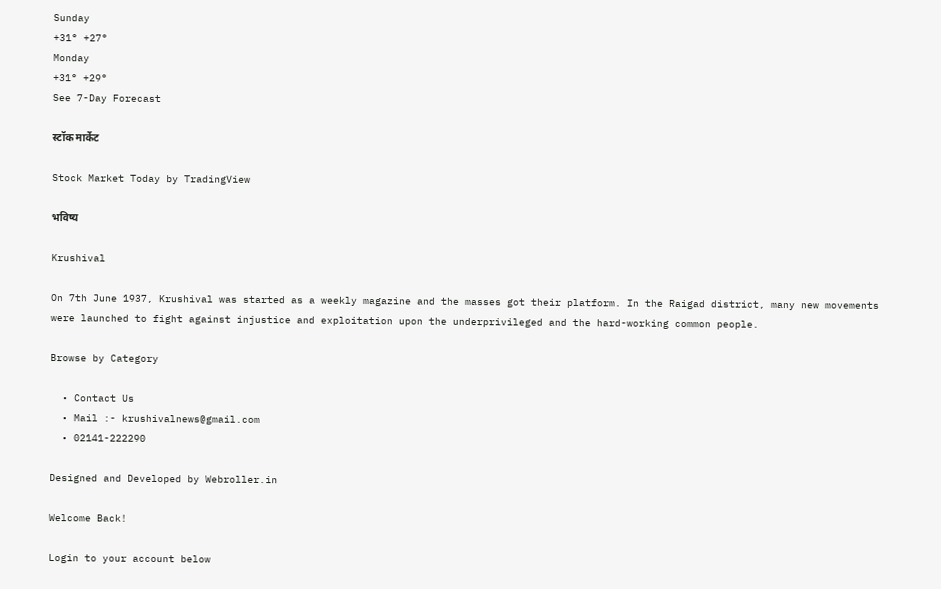Sunday
+31° +27°
Monday
+31° +29°
See 7-Day Forecast

स्टॉक मार्केट

Stock Market Today by TradingView

भविष्य

Krushival

On 7th June 1937, Krushival was started as a weekly magazine and the masses got their platform. In the Raigad district, many new movements were launched to fight against injustice and exploitation upon the underprivileged and the hard-working common people.

Browse by Category

  • Contact Us
  • Mail :- krushivalnews@gmail.com
  • 02141-222290

Designed and Developed by Webroller.in

Welcome Back!

Login to your account below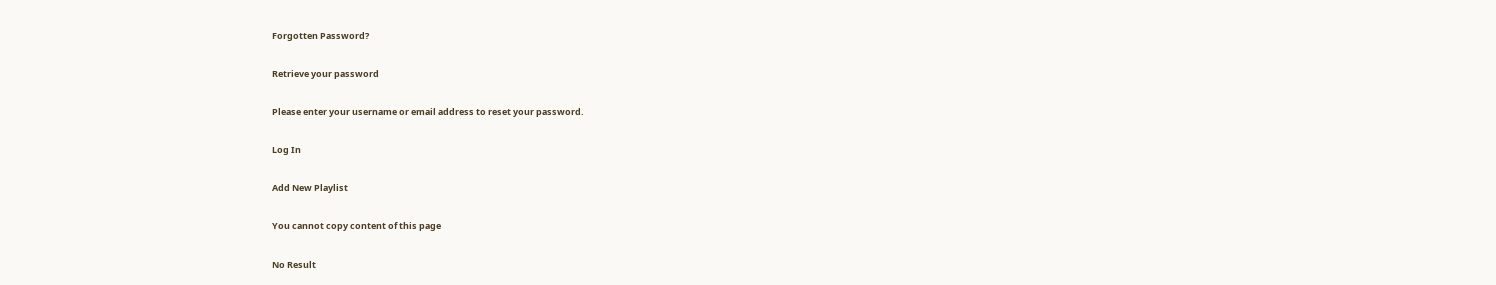Forgotten Password?

Retrieve your password

Please enter your username or email address to reset your password.

Log In

Add New Playlist

You cannot copy content of this page

No Result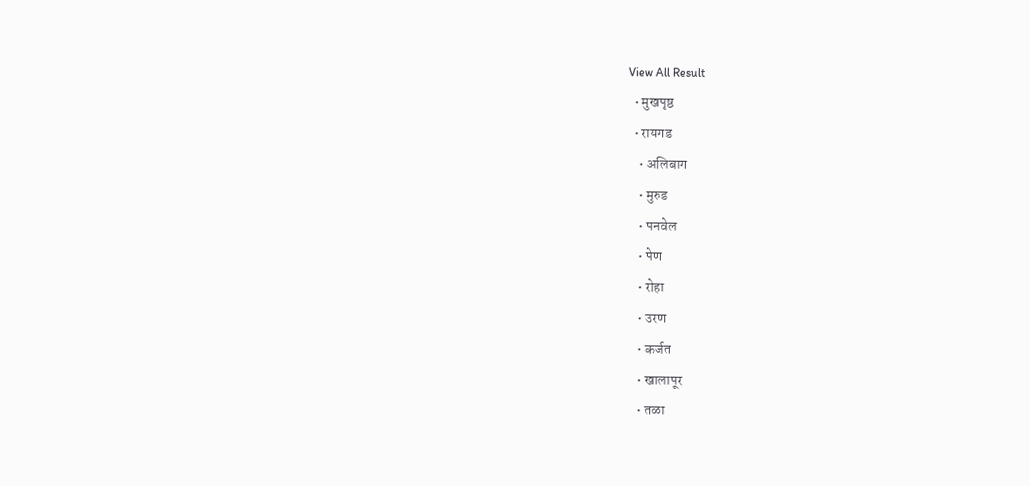View All Result
  • मुखपृष्ठ
  • रायगड
    • अलिबाग
    • मुरुड
    • पनवेल
    • पेण
    • रोहा
    • उरण
    • कर्जत
    • खालापूर
    • तळा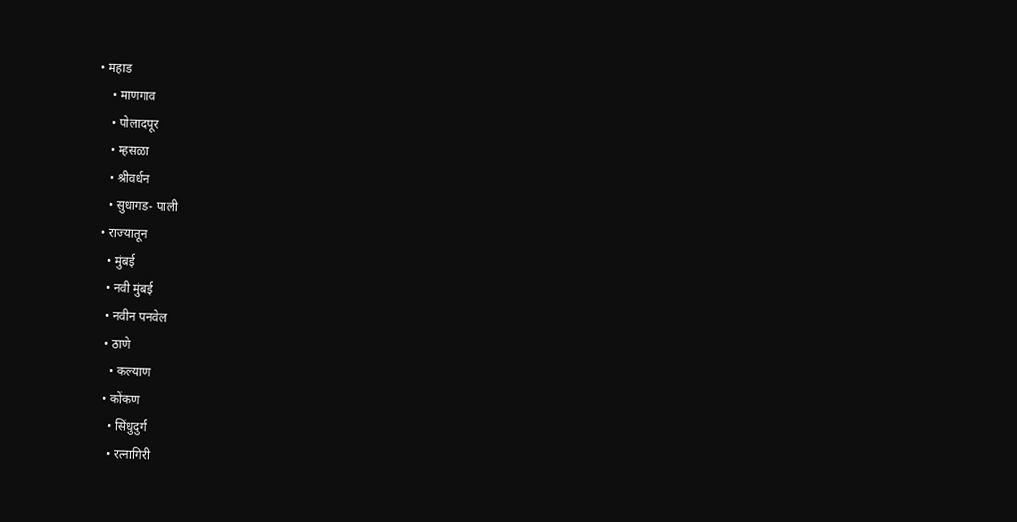• महाड
    • माणगाव
    • पोलादपूर
    • म्हसळा
    • श्रीवर्धन
    • सुधागड- पाली
  • राज्यातून
    • मुंबई
    • नवी मुंबई
    • नवीन पनवेल
    • ठाणे
      • कल्याण
    • कोंकण
      • सिंधुदुर्ग
      • रत्नागिरी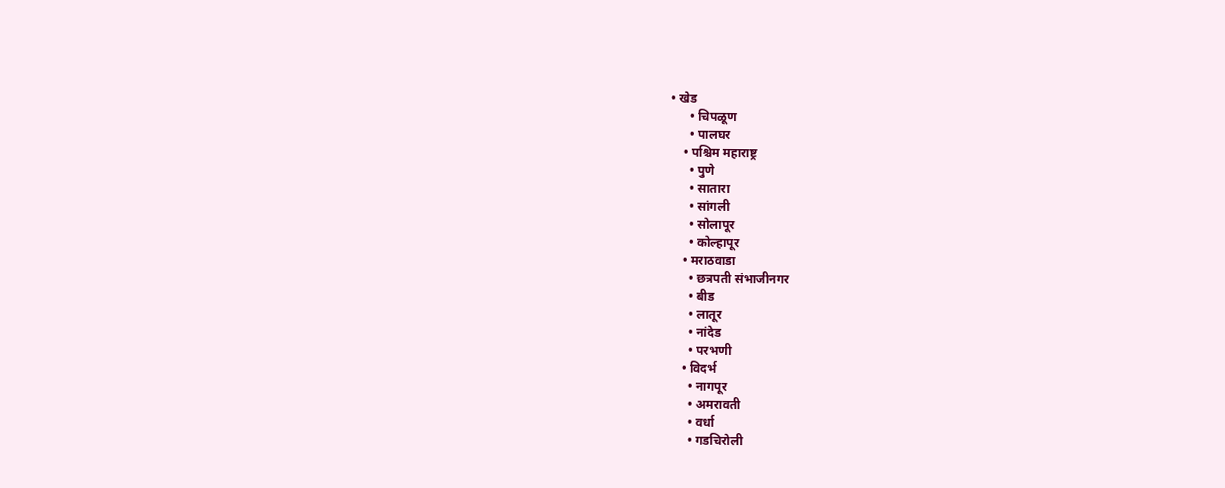• खेड
      • चिपळूण
      • पालघर
    • पश्चिम महाराष्ट्र
      • पुणे
      • सातारा
      • सांगली
      • सोलापूर
      • कोल्हापूर
    • मराठवाडा
      • छत्रपती संभाजीनगर
      • बीड
      • लातूर
      • नांदेड
      • परभणी
    • विदर्भ
      • नागपूर
      • अमरावती
      • वर्धा
      • गडचिरोली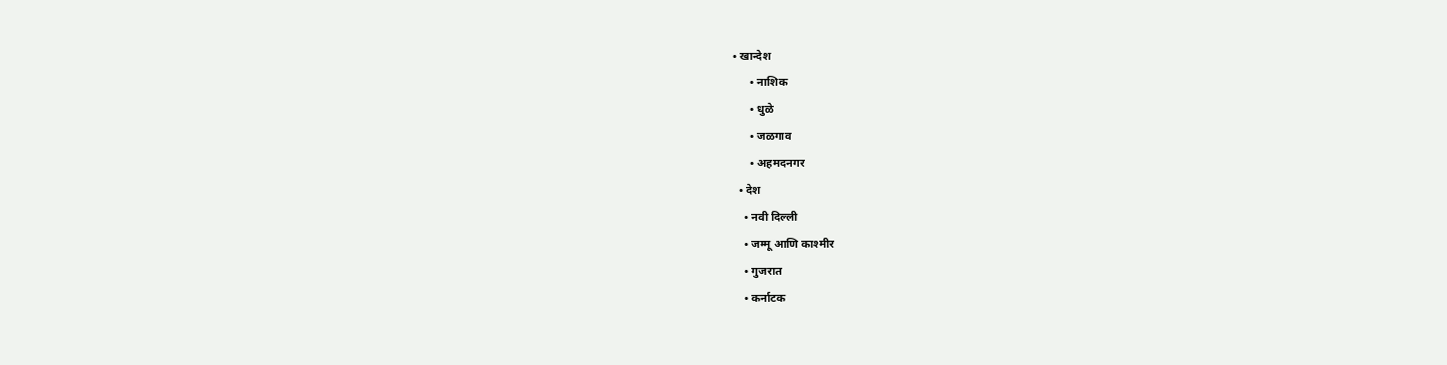• खान्देश
      • नाशिक
      • धुळे
      • जळगाव
      • अहमदनगर
  • देश
    • नवी दिल्ली
    • जम्मू आणि काश्मीर
    • गुजरात
    • कर्नाटक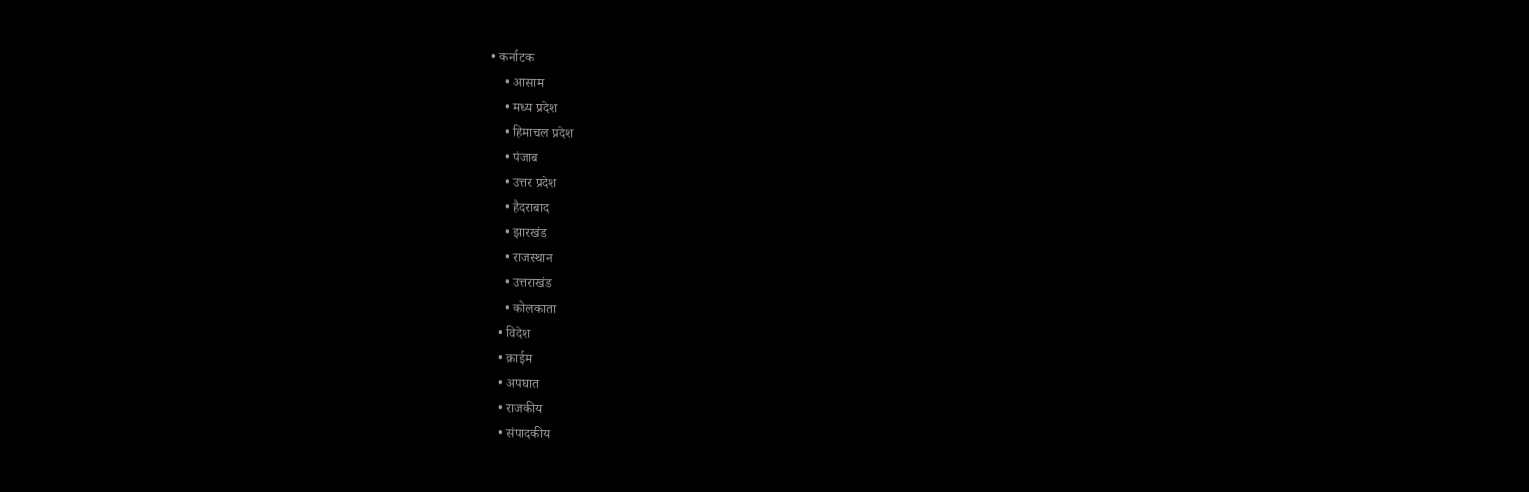• कर्नाटक
    • आसाम
    • मध्य प्रदेश
    • हिमाचल प्रदेश
    • पंजाब
    • उत्तर प्रदेश
    • हैदराबाद
    • झारखंड
    • राजस्थान
    • उत्तराखंड
    • कोलकाता
  • विदेश
  • क्राईम
  • अपघात
  • राजकीय
  • संपादकीय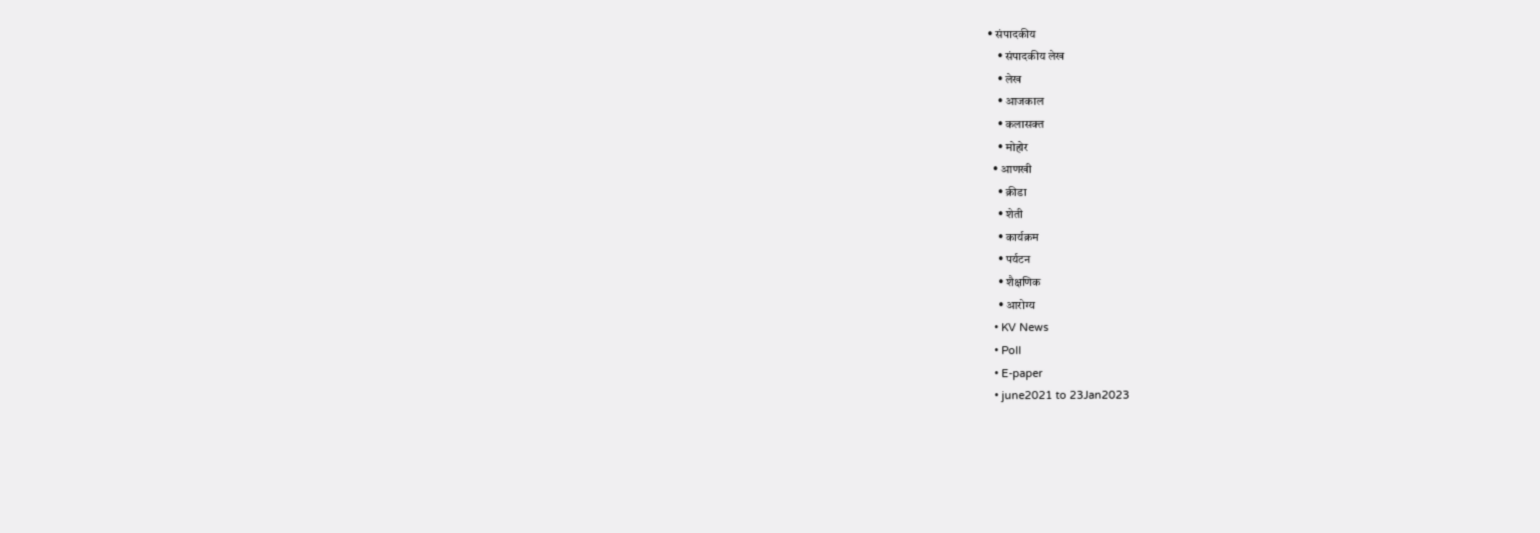• संपादकीय
    • संपादकीय लेख
    • लेख
    • आजकाल
    • कलासक्त
    • मोहोर
  • आणखी
    • क्रीडा
    • शेती
    • कार्यक्रम
    • पर्यटन
    • शैक्षणिक
    • आरोग्य
  • KV News
  • Poll
  • E-paper
  • june2021 to 23Jan2023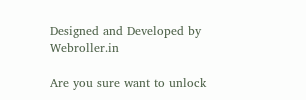Designed and Developed by Webroller.in

Are you sure want to unlock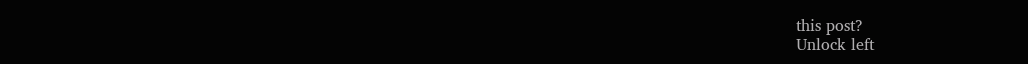this post?
Unlock left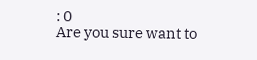: 0
Are you sure want to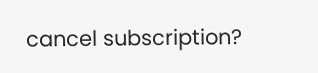cancel subscription?